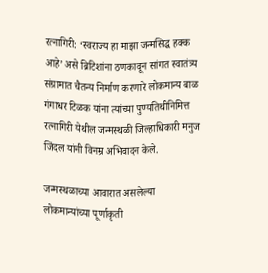रत्नागिरी: ‘स्वराज्य हा माझा जन्मसिद्ध हक्क आहे’ असे ब्रिटिशांना ठणकावून सांगत स्वातंत्र्य संग्रामात चैतन्य निर्माण करणारे लोकमान्य बाळ गंगाधर टिळक यांना त्यांच्या पुण्यतिथीनिमित्त रत्नागिरी येथील जन्मस्थळी जिल्हाधिकारी मनुज जिंदल यांनी विनम्र अभिवादन केले.

जन्मस्थळाच्या आवारात असलेल्या लोकमान्यांच्या पूर्णाकृती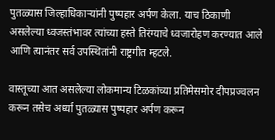पुतळ्यास जिल्हाधिकाऱ्यांनी पुष्पहार अर्पण केला. याच ठिकाणी असलेल्या ध्वजस्तंभावर त्यांच्या हस्ते तिरंग्याचे ध्वजारोहण करण्यात आले आणि त्यानंतर सर्व उपस्थितांनी राष्ट्रगीत म्हटले.

वास्तूच्या आत असलेल्या लोकमान्य टिळकांच्या प्रतिमेसमोर दीपप्रज्वलन करून तसेच अर्ध्या पुतळ्यास पुष्पहार अर्पण करून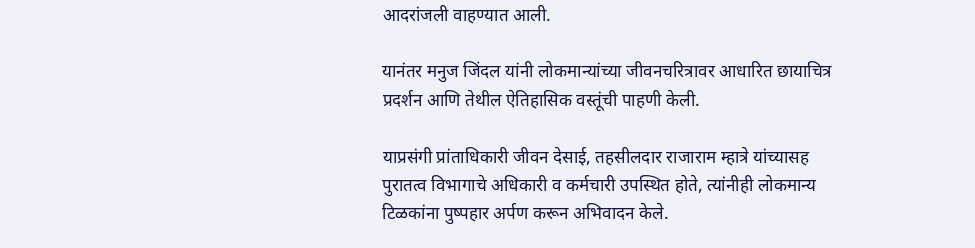आदरांजली वाहण्यात आली.

यानंतर मनुज जिंदल यांनी लोकमान्यांच्या जीवनचरित्रावर आधारित छायाचित्र प्रदर्शन आणि तेथील ऐतिहासिक वस्तूंची पाहणी केली.

याप्रसंगी प्रांताधिकारी जीवन देसाई, तहसीलदार राजाराम म्हात्रे यांच्यासह पुरातत्व विभागाचे अधिकारी व कर्मचारी उपस्थित होते, त्यांनीही लोकमान्य टिळकांना पुष्पहार अर्पण करून अभिवादन केले.